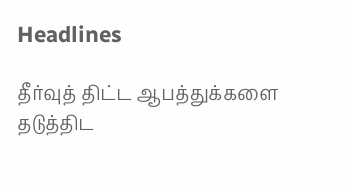Headlines

தீர்வுத் திட்ட ஆபத்துக்களை தடுத்திட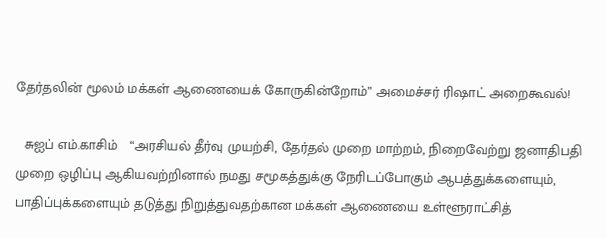தேர்தலின் மூலம் மக்கள் ஆணையைக் கோருகின்றோம்” அமைச்சர் ரிஷாட் அறைகூவல்!

  சுஐப் எம்.காசிம்   “அரசியல் தீர்வு முயற்சி, தேர்தல் முறை மாற்றம், நிறைவேற்று ஜனாதிபதி முறை ஒழிப்பு ஆகியவற்றினால் நமது சமூகத்துக்கு நேரிடப்போகும் ஆபத்துக்களையும், பாதிப்புக்களையும் தடுத்து நிறுத்துவதற்கான மக்கள் ஆணையை உள்ளூராட்சித்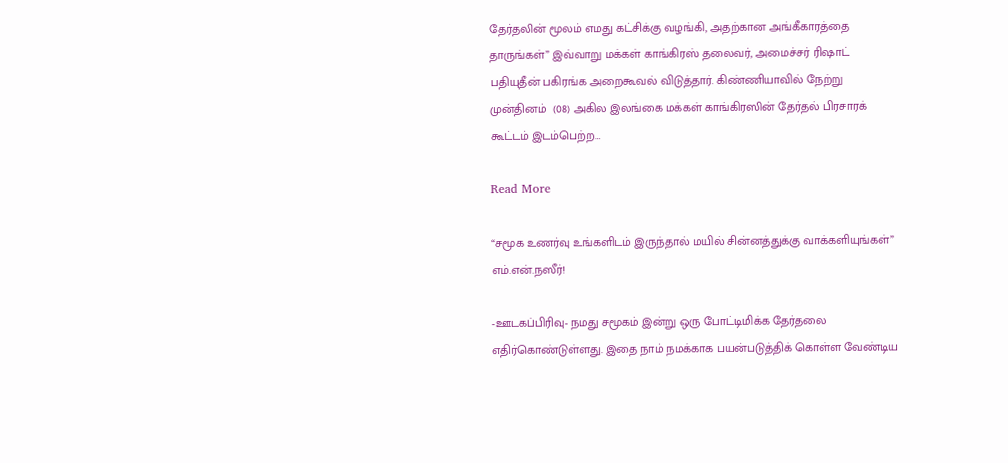தேர்தலின் மூலம் எமது கட்சிக்கு வழங்கி, அதற்கான அங்கீகாரத்தை தாருங்கள்” இவ்வாறு மக்கள் காங்கிரஸ் தலைவர், அமைச்சர் ரிஷாட் பதியுதீன் பகிரங்க அறைகூவல் விடுத்தார். கிண்ணியாவில் நேற்று முன்தினம்  (08) அகில இலங்கை மக்கள் காங்கிரஸின் தேர்தல் பிரசாரக் கூட்டம் இடம்பெற்ற…

Read More

“சமூக உணர்வு உங்களிடம் இருந்தால் மயில் சின்னத்துக்கு வாக்களியுங்கள்” எம்.என்.நஸீர்!

-ஊடகப்பிரிவு- நமது சமூகம் இன்று ஒரு போட்டிமிக்க தேர்தலை எதிர்கொண்டுள்ளது. இதை நாம் நமக்காக பயன்படுத்திக் கொள்ள வேண்டிய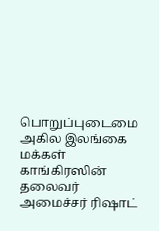பொறுப்புடைமை அகில இலங்கை மக்கள் காங்கிரஸின் தலைவர் அமைச்சர் ரிஷாட்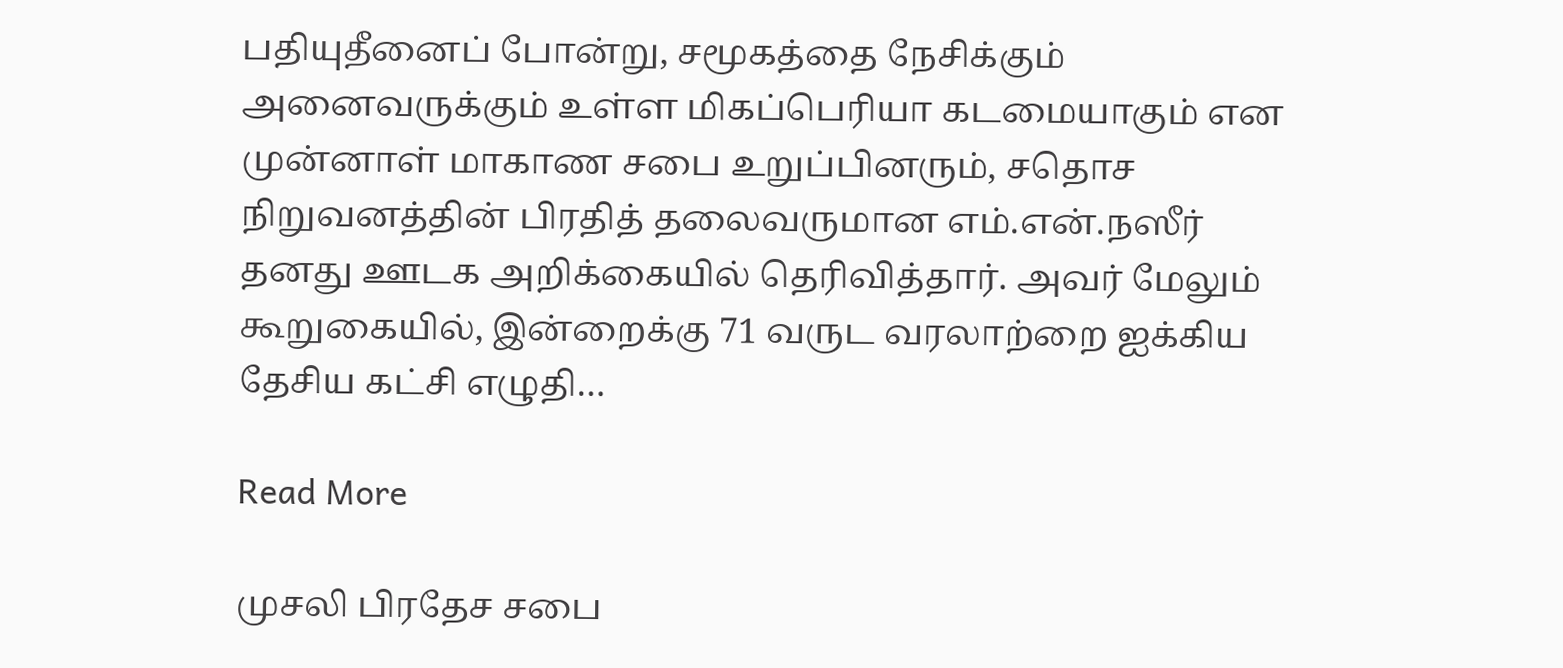பதியுதீனைப் போன்று, சமூகத்தை நேசிக்கும் அனைவருக்கும் உள்ள மிகப்பெரியா கடமையாகும் என முன்னாள் மாகாண சபை உறுப்பினரும், சதொச நிறுவனத்தின் பிரதித் தலைவருமான எம்.என்.நஸீர் தனது ஊடக அறிக்கையில் தெரிவித்தார். அவர் மேலும் கூறுகையில், இன்றைக்கு 71 வருட வரலாற்றை ஐக்கிய தேசிய கட்சி எழுதி…

Read More

முசலி பிரதேச சபை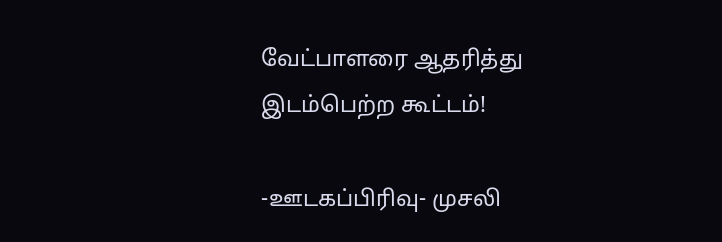வேட்பாளரை ஆதரித்து இடம்பெற்ற கூட்டம்!

-ஊடகப்பிரிவு- முசலி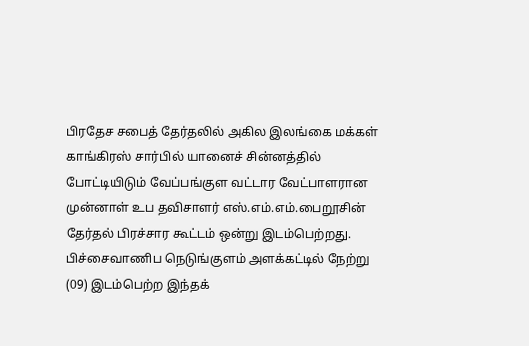பிரதேச சபைத் தேர்தலில் அகில இலங்கை மக்கள் காங்கிரஸ் சார்பில் யானைச் சின்னத்தில்  போட்டியிடும் வேப்பங்குள வட்டார வேட்பாளரான முன்னாள் உப தவிசாளர் எஸ்.எம்.எம்.பைறூசின்  தேர்தல் பிரச்சார கூட்டம் ஒன்று இடம்பெற்றது. பிச்சைவாணிப நெடுங்குளம் அளக்கட்டில் நேற்று (09) இடம்பெற்ற இந்தக்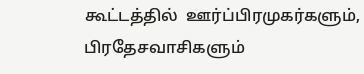கூட்டத்தில்  ஊர்ப்பிரமுகர்களும், பிரதேசவாசிகளும்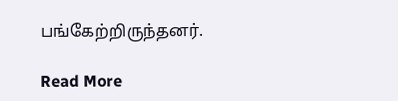பங்கேற்றிருந்தனர்.

Read More